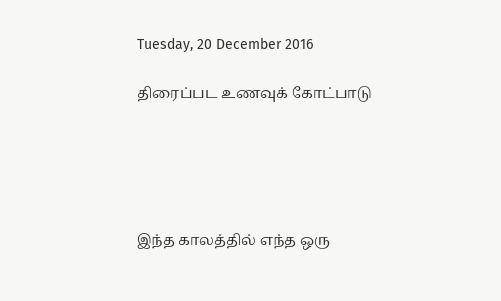Tuesday, 20 December 2016

திரைப்பட உணவுக் கோட்பாடு





இந்த காலத்தில் எந்த ஒரு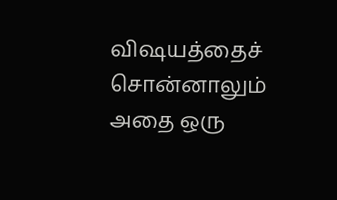விஷயத்தைச் சொன்னாலும் அதை ஒரு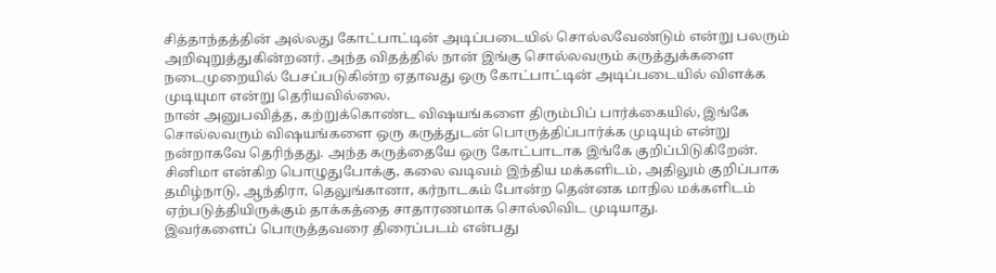சித்தாந்தத்தின் அல்லது கோட்பாட்டின் அடிப்படையில் சொல்லவேண்டும் என்று பலரும் அறிவுறுத்துகின்றனர். அந்த விதத்தில் நான் இங்கு சொல்லவரும் கருத்துக்களை நடைமுறையில் பேசப்படுகின்ற ஏதாவது ஒரு கோட்பாட்டின் அடிப்படையில் விளக்க முடியுமா என்று தெரியவில்லை.
நான் அனுபவித்த, கற்றுக்கொண்ட விஷயங்களை திரும்பிப் பார்க்கையில், இங்கே சொல்லவரும் விஷயங்களை ஒரு கருத்துடன் பொருத்திப்பார்க்க முடியும் என்று நன்றாகவே தெரிந்தது. அந்த கருத்தையே ஒரு கோட்பாடாக இங்கே குறிப்பிடுகிறேன்.
சினிமா என்கிற பொழுதுபோக்கு, கலை வடிவம் இந்திய மக்களிடம், அதிலும் குறிப்பாக தமிழ்நாடு, ஆந்திரா, தெலுங்கானா, கர்நாடகம் போன்ற தென்னக மாநில மக்களிடம் ஏற்படுத்தியிருக்கும் தாக்கத்தை சாதாரணமாக சொல்லிவிட முடியாது.
இவர்களைப் பொருத்தவரை திரைப்படம் என்பது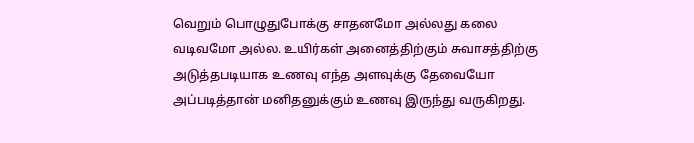வெறும் பொழுதுபோக்கு சாதனமோ அல்லது கலை வடிவமோ அல்ல. உயிர்கள் அனைத்திற்கும் சுவாசத்திற்கு அடுத்தபடியாக உணவு எந்த அளவுக்கு தேவையோ அப்படித்தான் மனிதனுக்கும் உணவு இருந்து வருகிறது.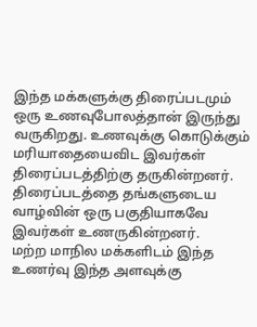இந்த மக்களுக்கு திரைப்படமும் ஒரு உணவுபோலத்தான் இருந்து வருகிறது. உணவுக்கு கொடுக்கும் மரியாதையைவிட இவர்கள் திரைப்படத்திற்கு தருகின்றனர். திரைப்படத்தை தங்களுடைய வாழ்வின் ஒரு பகுதியாகவே இவர்கள் உணருகின்றனர்.
மற்ற மாநில மக்களிடம் இந்த உணர்வு இந்த அளவுக்கு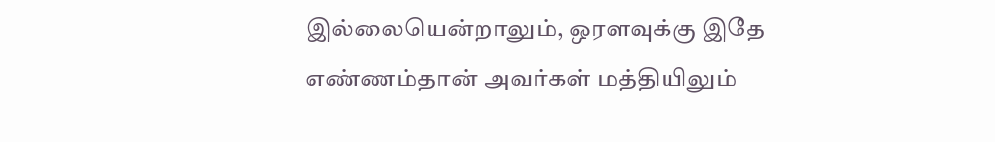இல்லையென்றாலும், ஒரளவுக்கு இதே எண்ணம்தான் அவர்கள் மத்தியிலும்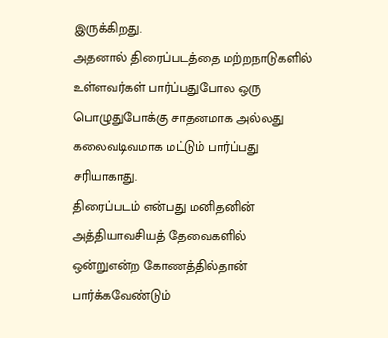இருக்கிறது.
அதனால் திரைப்படத்தை மற்றநாடுகளில் உள்ளவர்கள் பார்ப்பதுபோல ஒரு பொழுதுபோக்கு சாதனமாக அல்லது கலைவடிவமாக மட்டும் பார்ப்பது சரியாகாது.
திரைப்படம் என்பது மனிதனின் அத்தியாவசியத் தேவைகளில் ஒன்றுஎன்ற கோணத்தில்தான் பார்க்கவேண்டும்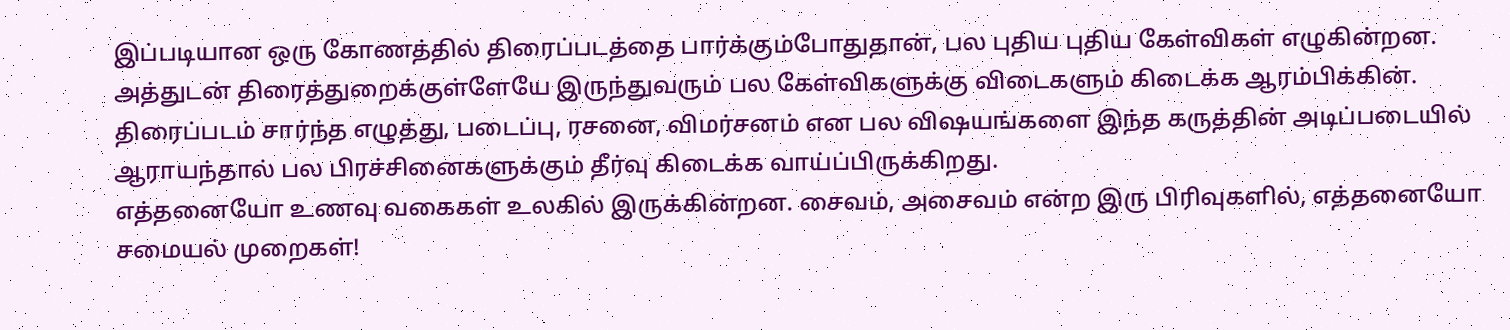இப்படியான ஒரு கோணத்தில் திரைப்படத்தை பார்க்கும்போதுதான், பல புதிய புதிய கேள்விகள் எழுகின்றன. அத்துடன் திரைத்துறைக்குள்ளேயே இருந்துவரும் பல கேள்விகளுக்கு விடைகளும் கிடைக்க ஆரம்பிக்கின்.
திரைப்படம் சார்ந்த எழுத்து, படைப்பு, ரசனை, விமர்சனம் என பல விஷயங்களை இந்த கருத்தின் அடிப்படையில் ஆராயந்தால் பல பிரச்சினைகளுக்கும் தீர்வு கிடைக்க வாய்ப்பிருக்கிறது.
எத்தனையோ உணவு வகைகள் உலகில் இருக்கின்றன. சைவம், அசைவம் என்ற இரு பிரிவுகளில், எத்தனையோ சமையல் முறைகள்!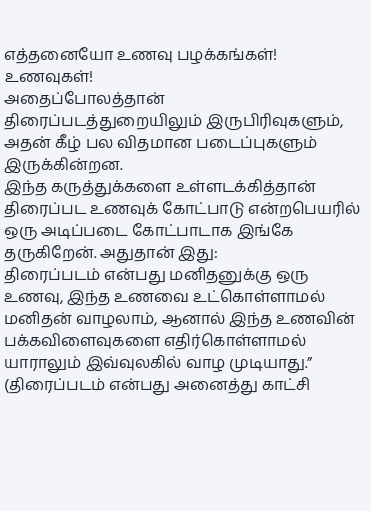எத்தனையோ உணவு பழக்கங்கள்! உணவுகள்!
அதைப்போலத்தான் திரைப்படத்துறையிலும் இருபிரிவுகளும், அதன் கீழ் பல விதமான படைப்புகளும் இருக்கின்றன.
இந்த கருத்துக்களை உள்ளடக்கித்தான் திரைப்பட உணவுக் கோட்பாடு என்றபெயரில் ஒரு அடிப்படை கோட்பாடாக இங்கே தருகிறேன். அதுதான் இது:
திரைப்படம் என்பது மனிதனுக்கு ஒரு உணவு, இந்த உணவை உட்கொள்ளாமல் மனிதன் வாழலாம், ஆனால் இந்த உணவின் பக்கவிளைவுகளை எதிர்கொள்ளாமல் யாராலும் இவ்வுலகில் வாழ முடியாது.”
(திரைப்படம் என்பது அனைத்து காட்சி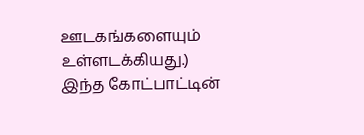ஊடகங்களையும் உள்ளடக்கியது.)
இந்த கோட்பாட்டின்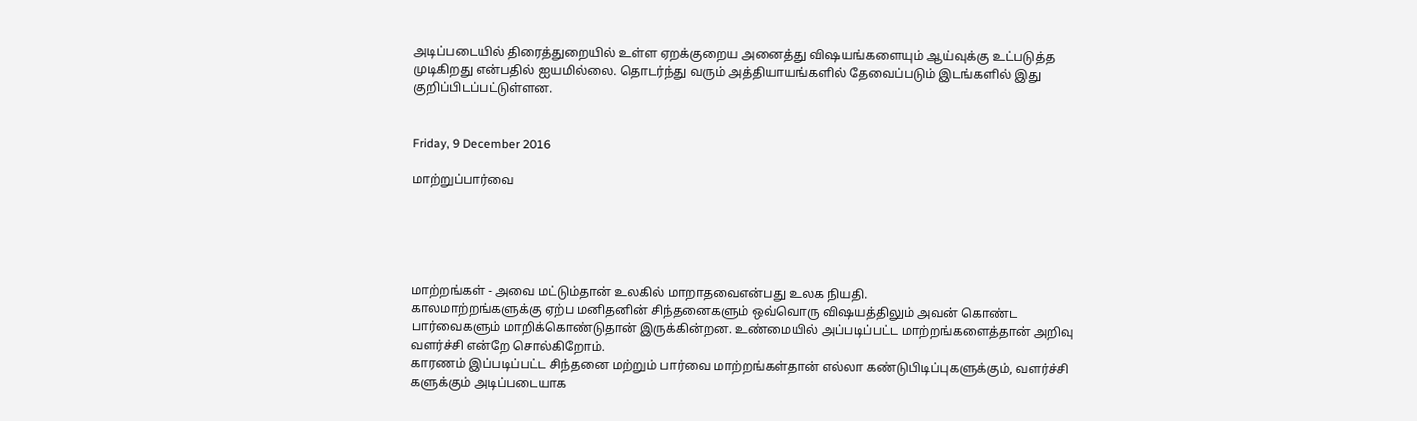அடிப்படையில் திரைத்துறையில் உள்ள ஏறக்குறைய அனைத்து விஷயங்களையும் ஆய்வுக்கு உட்படுத்த முடிகிறது என்பதில் ஐயமில்லை. தொடர்ந்து வரும் அத்தியாயங்களில் தேவைப்படும் இடங்களில் இது குறிப்பிடப்பட்டுள்ளன.


Friday, 9 December 2016

மாற்றுப்பார்வை





மாற்றங்கள் - அவை மட்டும்தான் உலகில் மாறாதவைஎன்பது உலக நியதி.
காலமாற்றங்களுக்கு ஏற்ப மனிதனின் சிந்தனைகளும் ஒவ்வொரு விஷயத்திலும் அவன் கொண்ட பார்வைகளும் மாறிக்கொண்டுதான் இருக்கின்றன. உண்மையில் அப்படிப்பட்ட மாற்றங்களைத்தான் அறிவு வளர்ச்சி என்றே சொல்கிறோம்.
காரணம் இப்படிப்பட்ட சிந்தனை மற்றும் பார்வை மாற்றங்கள்தான் எல்லா கண்டுபிடிப்புகளுக்கும், வளர்ச்சி களுக்கும் அடிப்படையாக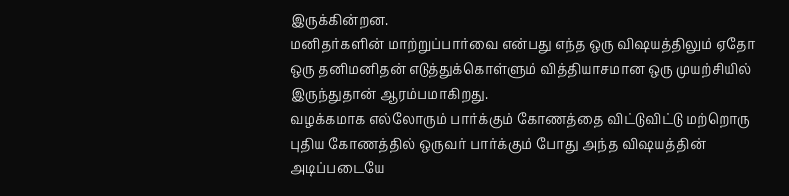இருக்கின்றன.
மனிதர்களின் மாற்றுப்பார்வை என்பது எந்த ஒரு விஷயத்திலும் ஏதோ ஒரு தனிமனிதன் எடுத்துக்கொள்ளும் வித்தியாசமான ஒரு முயற்சியில் இருந்துதான் ஆரம்பமாகிறது.
வழக்கமாக எல்லோரும் பார்க்கும் கோணத்தை விட்டுவிட்டு மற்றொரு புதிய கோணத்தில் ஒருவர் பார்க்கும் போது அந்த விஷயத்தின் அடிப்படையே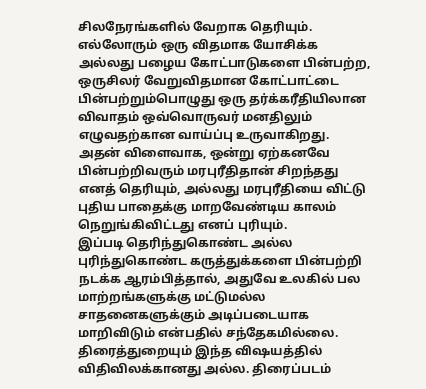சிலநேரங்களில் வேறாக தெரியும்.
எல்லோரும் ஒரு விதமாக யோசிக்க அல்லது பழைய கோட்பாடுகளை பின்பற்ற, ஒருசிலர் வேறுவிதமான கோட்பாட்டை பின்பற்றும்பொழுது ஒரு தர்க்கரீதியிலான விவாதம் ஒவ்வொருவர் மனதிலும் எழுவதற்கான வாய்ப்பு உருவாகிறது.
அதன் விளைவாக, ஒன்று ஏற்கனவே பின்பற்றிவரும் மரபுரீதிதான் சிறந்தது எனத் தெரியும், அல்லது மரபுரீதியை விட்டு புதிய பாதைக்கு மாறவேண்டிய காலம் நெறுங்கிவிட்டது எனப் புரியும்.
இப்படி தெரிந்துகொண்ட அல்ல புரிந்துகொண்ட கருத்துக்களை பின்பற்றி நடக்க ஆரம்பித்தால், அதுவே உலகில் பல மாற்றங்களுக்கு மட்டுமல்ல சாதனைகளுக்கும் அடிப்படையாக மாறிவிடும் என்பதில் சந்தேகமில்லை.
திரைத்துறையும் இந்த விஷயத்தில் விதிவிலக்கானது அல்ல. திரைப்படம்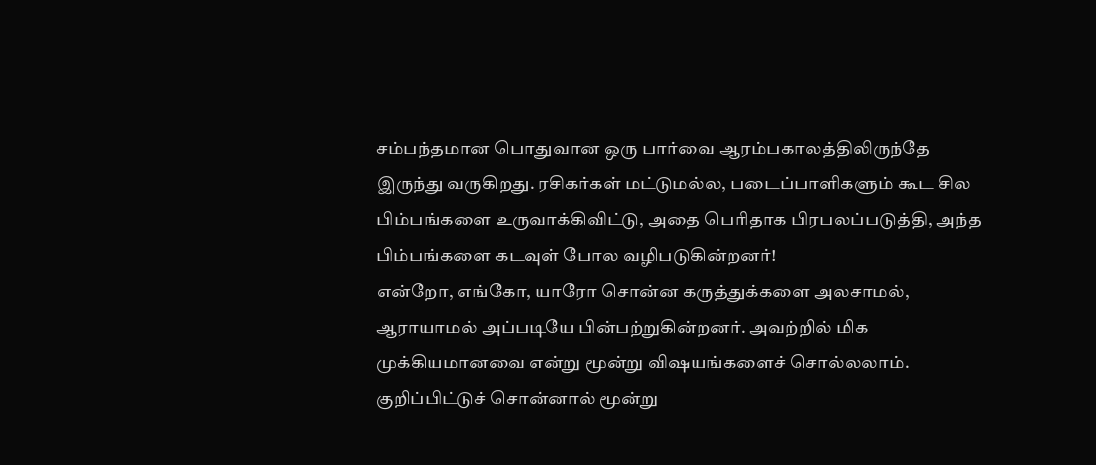சம்பந்தமான பொதுவான ஒரு பார்வை ஆரம்பகாலத்திலிருந்தே இருந்து வருகிறது. ரசிகர்கள் மட்டுமல்ல, படைப்பாளிகளும் கூட சில பிம்பங்களை உருவாக்கிவிட்டு, அதை பெரிதாக பிரபலப்படுத்தி, அந்த பிம்பங்களை கடவுள் போல வழிபடுகின்றனர்!
என்றோ, எங்கோ, யாரோ சொன்ன கருத்துக்களை அலசாமல், ஆராயாமல் அப்படியே பின்பற்றுகின்றனர். அவற்றில் மிக முக்கியமானவை என்று மூன்று விஷயங்களைச் சொல்லலாம். குறிப்பிட்டுச் சொன்னால் மூன்று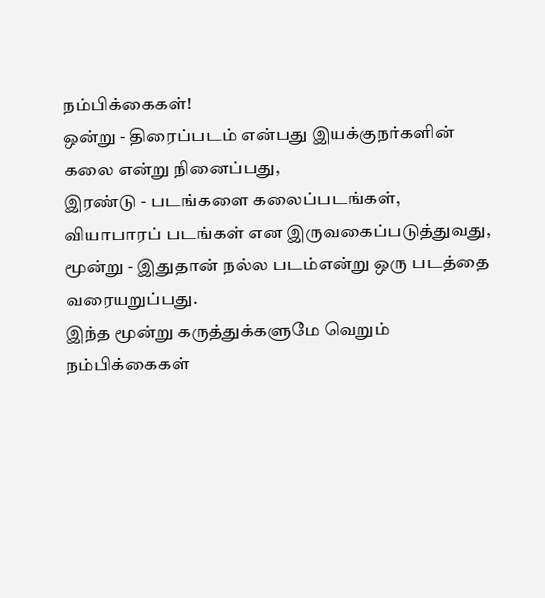நம்பிக்கைகள்!
ஒன்று - திரைப்படம் என்பது இயக்குநர்களின் கலை என்று நினைப்பது,
இரண்டு - படங்களை கலைப்படங்கள், வியாபாரப் படங்கள் என இருவகைப்படுத்துவது,
மூன்று - இதுதான் நல்ல படம்என்று ஒரு படத்தை வரையறுப்பது.
இந்த மூன்று கருத்துக்களுமே வெறும் நம்பிக்கைகள்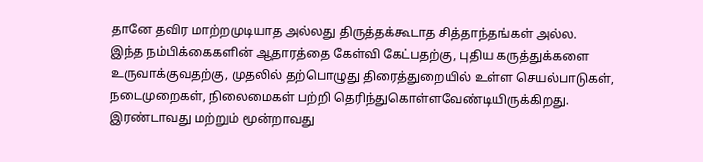தானே தவிர மாற்றமுடியாத அல்லது திருத்தக்கூடாத சித்தாந்தங்கள் அல்ல.
இந்த நம்பிக்கைகளின் ஆதாரத்தை கேள்வி கேட்பதற்கு, புதிய கருத்துக்களை உருவாக்குவதற்கு, முதலில் தற்பொழுது திரைத்துறையில் உள்ள செயல்பாடுகள், நடைமுறைகள், நிலைமைகள் பற்றி தெரிந்துகொள்ளவேண்டியிருக்கிறது.
இரண்டாவது மற்றும் மூன்றாவது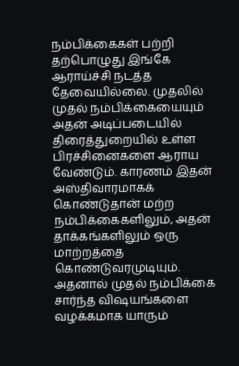நம்பிக்கைகள் பற்றி தற்பொழுது இங்கே ஆராய்ச்சி நடத்த தேவையில்லை. முதலில் முதல் நம்பிக்கையையும் அதன் அடிப்படையில் திரைத்துறையில் உள்ள பிரச்சினைகளை ஆராய வேண்டும். காரணம் இதன் அஸ்திவாரமாகக் கொண்டுதான் மற்ற நம்பிக்கைகளிலும், அதன் தாக்கங்களிலும் ஒரு மாற்றத்தை கொண்டுவரமுடியும்.
அதனால் முதல் நம்பிக்கை சார்ந்த விஷயங்களை வழக்கமாக யாரும்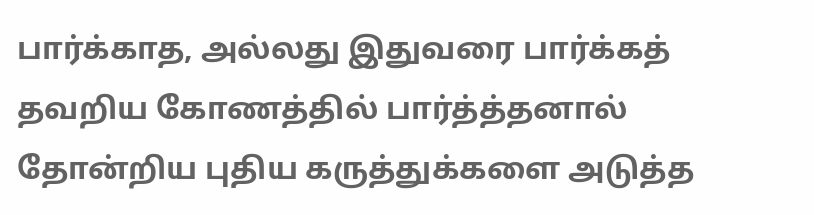பார்க்காத, அல்லது இதுவரை பார்க்கத் தவறிய கோணத்தில் பார்த்த்தனால் தோன்றிய புதிய கருத்துக்களை அடுத்த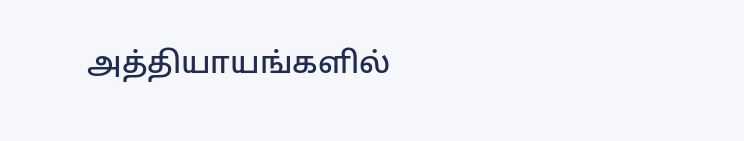அத்தியாயங்களில்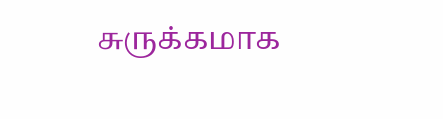சுருக்கமாக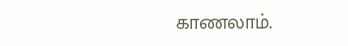காணலாம்.